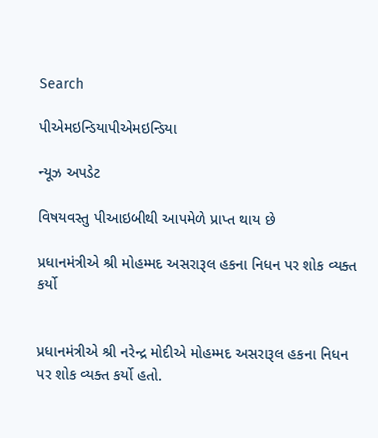Search

પીએમઇન્ડિયાપીએમઇન્ડિયા

ન્યૂઝ અપડેટ

વિષયવસ્તુ પીઆઇબીથી આપમેળે પ્રાપ્ત થાય છે

પ્રધાનમંત્રીએ શ્રી મોહમ્મદ અસરારૂલ હકના નિધન પર શોક વ્યક્ત કર્યો


પ્રધાનમંત્રીએ શ્રી નરેન્દ્ર મોદીએ મોહમ્મદ અસરારૂલ હકના નિધન પર શોક વ્યક્ત કર્યો હતો.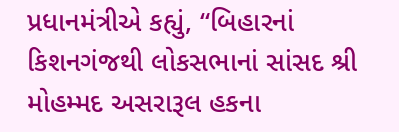પ્રધાનમંત્રીએ કહ્યું, “બિહારનાં કિશનગંજથી લોકસભાનાં સાંસદ શ્રી મોહમ્મદ અસરારૂલ હકના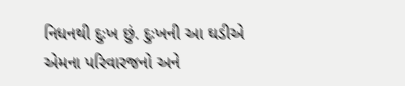નિધનથી દુઃખ છું. દુઃખની આ ઘડીએ એમના પરિવારજનો અને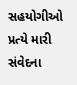સહયોગીઓ પ્રત્યે મારી સંવેદના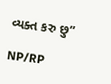વ્યક્ત કરુ છુ”

NP/RP